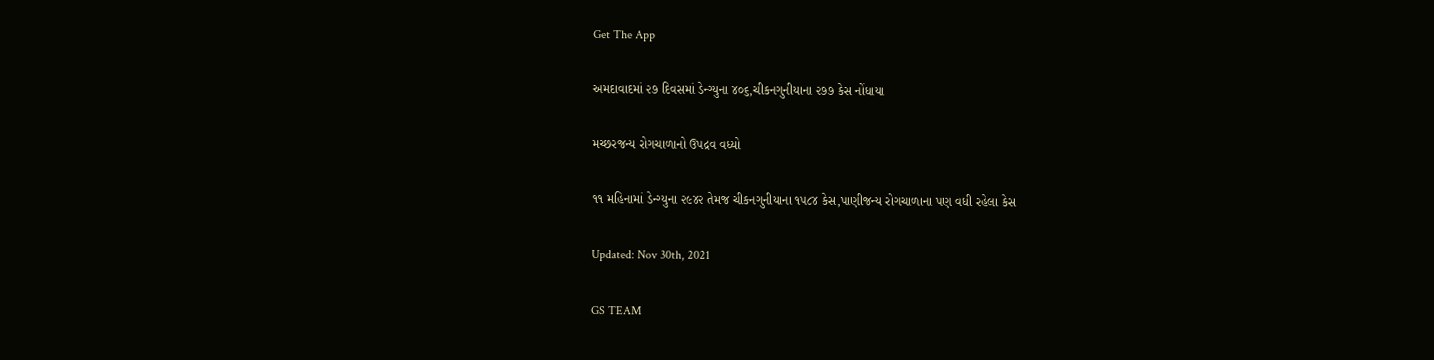Get The App

અમદાવાદમાં ૨૭ દિવસમાં ડેન્ગ્યુના ૪૦૬,ચીકનગુનીયાના ૨૭૭ કેસ નોંધાયા

મચ્છરજન્ય રોગચાળાનો ઉપદ્રવ વધ્યો

૧૧ મહિનામાં ડેન્ગ્યુના ૨૯૪૨ તેમજ ચીકનગુનીયાના ૧૫૮૪ કેસ,પાણીજન્ય રોગચાળાના પણ વધી રહેલા કેસ

Updated: Nov 30th, 2021

GS TEAM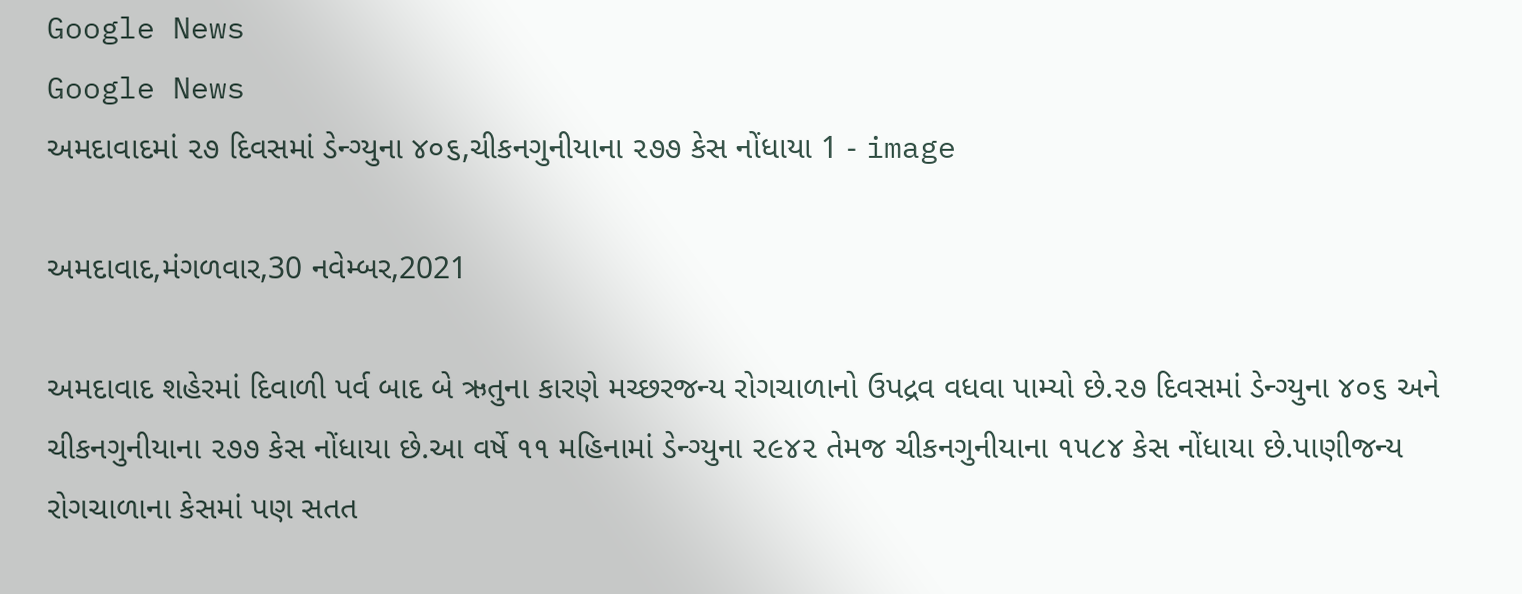Google News
Google News
અમદાવાદમાં ૨૭ દિવસમાં ડેન્ગ્યુના ૪૦૬,ચીકનગુનીયાના ૨૭૭ કેસ નોંધાયા 1 - image

અમદાવાદ,મંગળવાર,30 નવેમ્બર,2021

અમદાવાદ શહેરમાં દિવાળી પર્વ બાદ બે ઋતુના કારણે મચ્છરજન્ય રોગચાળાનો ઉપદ્રવ વધવા પામ્યો છે.૨૭ દિવસમાં ડેન્ગ્યુના ૪૦૬ અને ચીકનગુનીયાના ૨૭૭ કેસ નોંધાયા છે.આ વર્ષે ૧૧ મહિનામાં ડેન્ગ્યુના ૨૯૪૨ તેમજ ચીકનગુનીયાના ૧૫૮૪ કેસ નોંધાયા છે.પાણીજન્ય રોગચાળાના કેસમાં પણ સતત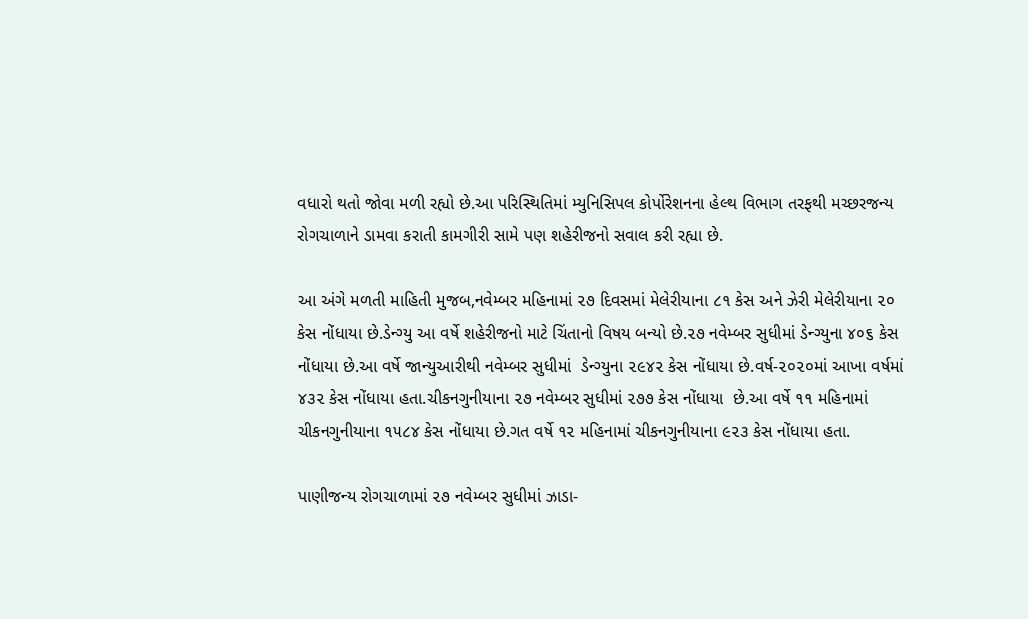વધારો થતો જોવા મળી રહ્યો છે.આ પરિસ્થિતિમાં મ્યુનિસિપલ કોર્પોરેશનના હેલ્થ વિભાગ તરફથી મચ્છરજન્ય રોગચાળાને ડામવા કરાતી કામગીરી સામે પણ શહેરીજનો સવાલ કરી રહ્યા છે.

આ અંગે મળતી માહિતી મુજબ,નવેમ્બર મહિનામાં ૨૭ દિવસમાં મેલેરીયાના ૮૧ કેસ અને ઝેરી મેલેરીયાના ૨૦ કેસ નોંધાયા છે.ડેન્ગ્યુ આ વર્ષે શહેરીજનો માટે ચિંતાનો વિષય બન્યો છે.૨૭ નવેમ્બર સુધીમાં ડેન્ગ્યુના ૪૦૬ કેસ નોંધાયા છે.આ વર્ષે જાન્યુઆરીથી નવેમ્બર સુધીમાં  ડેન્ગ્યુના ૨૯૪૨ કેસ નોંધાયા છે.વર્ષ-૨૦૨૦માં આખા વર્ષમાં ૪૩૨ કેસ નોંધાયા હતા.ચીકનગુનીયાના ૨૭ નવેમ્બર સુધીમાં ૨૭૭ કેસ નોંધાયા  છે.આ વર્ષે ૧૧ મહિનામાં ચીકનગુનીયાના ૧૫૮૪ કેસ નોંધાયા છે.ગત વર્ષે ૧૨ મહિનામાં ચીકનગુનીયાના ૯૨૩ કેસ નોંધાયા હતા.

પાણીજન્ય રોગચાળામાં ૨૭ નવેમ્બર સુધીમાં ઝાડા-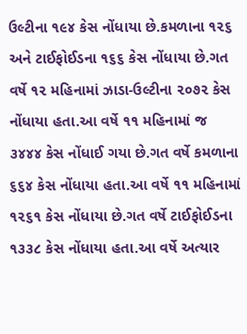ઉલ્ટીના ૧૯૪ કેસ નોંધાયા છે.કમળાના ૧૨૬ અને ટાઈફોઈડના ૧૬૬ કેસ નોંધાયા છે.ગત વર્ષે ૧૨ મહિનામાં ઝાડા-ઉલ્ટીના ૨૦૭૨ કેસ નોંધાયા હતા.આ વર્ષે ૧૧ મહિનામાં જ ૩૪૪૪ કેસ નોંધાઈ ગયા છે.ગત વર્ષે કમળાના  ૬૬૪ કેસ નોંધાયા હતા.આ વર્ષે ૧૧ મહિનામાં ૧૨૬૧ કેસ નોંધાયા છે.ગત વર્ષે ટાઈફોઈડના ૧૩૩૮ કેસ નોંધાયા હતા.આ વર્ષે અત્યાર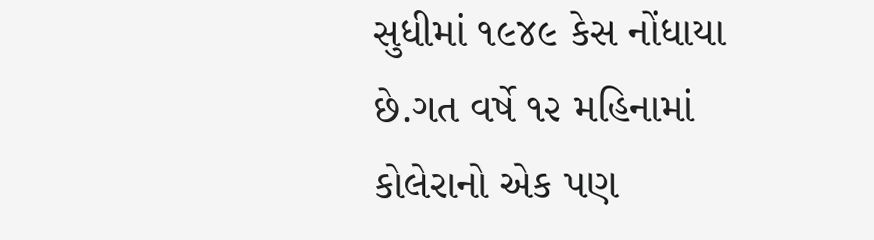સુધીમાં ૧૯૪૯ કેસ નોંધાયા છે.ગત વર્ષે ૧૨ મહિનામાં કોલેરાનો એક પણ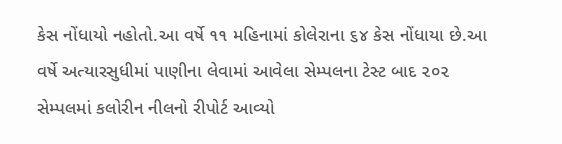કેસ નોંધાયો નહોતો.આ વર્ષે ૧૧ મહિનામાં કોલેરાના ૬૪ કેસ નોંધાયા છે.આ વર્ષે અત્યારસુધીમાં પાણીના લેવામાં આવેલા સેમ્પલના ટેસ્ટ બાદ ૨૦૨ સેમ્પલમાં કલોરીન નીલનો રીપોર્ટ આવ્યો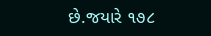છે.જયારે ૧૭૮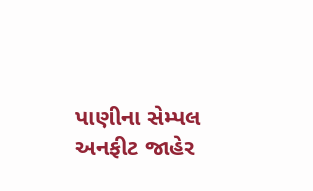પાણીના સેમ્પલ અનફીટ જાહેર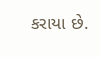કરાયા છે.